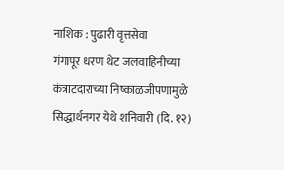नाशिक : पुढारी वृत्तसेवा
गंगापूर धरण थेट जलवाहिनीच्या कंत्राटदाराच्या निष्काळजीपणामुळे सिद्धार्थनगर येथे शनिवारी (दि. १२)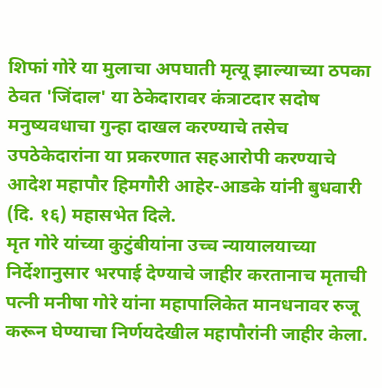शिफां गोरे या मुलाचा अपघाती मृत्यू झाल्याच्या ठपका ठेवत 'जिंदाल' या ठेकेदारावर कंत्राटदार सदोष मनुष्यवधाचा गुन्हा दाखल करण्याचे तसेच उपठेकेदारांना या प्रकरणात सहआरोपी करण्याचे आदेश महापौर हिमगौरी आहेर-आडके यांनी बुधवारी (दि. १६) महासभेत दिले.
मृत गोरे यांच्या कुटुंबीयांना उच्च न्यायालयाच्या निर्देशानुसार भरपाई देण्याचे जाहीर करतानाच मृताची पत्नी मनीषा गोरे यांना महापालिकेत मानधनावर रुजू करून घेण्याचा निर्णयदेखील महापौरांनी जाहीर केला.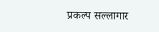प्रकल्प सल्लागार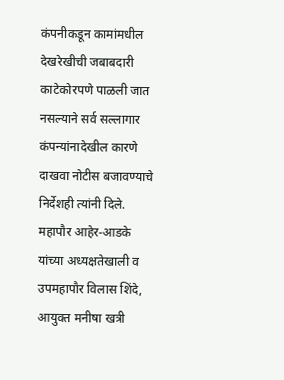कंपनीकडून कामांमधील देखरेखीची जबाबदारी काटेकोरपणे पाळली जात नसल्याने सर्व सल्लागार कंपन्यांनादेखील कारणे दाखवा नोटीस बजावण्याचे निर्देशही त्यांनी दिले.
महापौर आहेर-आडके यांच्या अध्यक्षतेखाली व उपमहापौर विलास शिंदे, आयुक्त मनीषा खत्री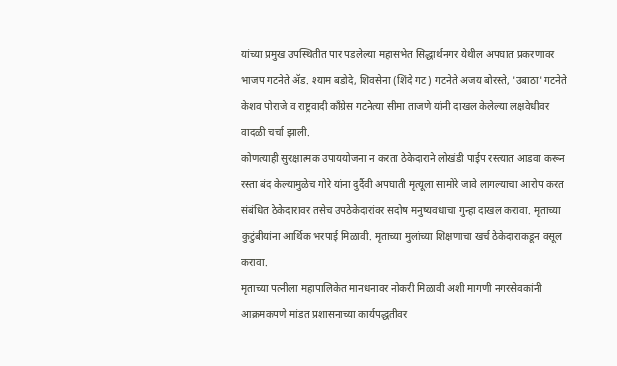यांच्या प्रमुख उपस्थितीत पार पडलेल्या महासभेत सिद्धार्थनगर येथील अपघात प्रकरणावर भाजप गटनेते ॲड. श्याम बडोदे, शिवसेना (शिंदे गट) गटनेते अजय बोरस्ते, 'उबाठा' गटनेते केशव पोराजे व राष्ट्रवादी काँग्रेस गटनेत्या सीमा ताजणे यांनी दाखल केलेल्या लक्षवेधीवर वादळी चर्चा झाली.
कोणत्याही सुरक्षात्मक उपाययोजना न करता ठेकेदाराने लोखंडी पाईप रस्त्यात आडवा करून रस्ता बंद केल्यामुळेच गोरे यांना दुर्दैवी अपघाती मृत्यूला सामोरे जावे लागल्याचा आरोप करत संबंधित ठेकेदारावर तसेच उपठेकेदारांवर सदोष मनुष्यवधाचा गुन्हा दाखल करावा. मृताच्या कुटुंबीयांना आर्थिक भरपाई मिळावी. मृताच्या मुलांच्या शिक्षणाचा खर्च ठेकेदाराकडून वसूल करावा.
मृताच्या पत्नीला महापालिकेत मानधनावर नोकरी मिळावी अशी मागणी नगरसेवकांनी आक्रमकपणे मांडत प्रशासनाच्या कार्यपद्धतीवर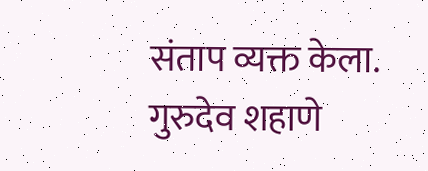संताप व्यक्त केला. गुरुदेव शहाणे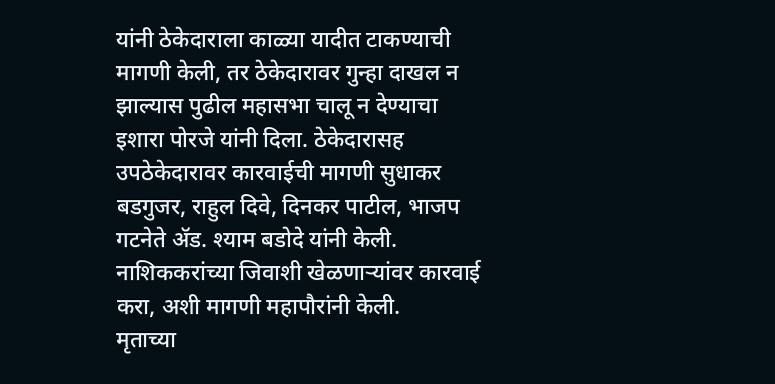यांनी ठेकेदाराला काळ्या यादीत टाकण्याची मागणी केली, तर ठेकेदारावर गुन्हा दाखल न झाल्यास पुढील महासभा चालू न देण्याचा इशारा पोरजे यांनी दिला. ठेकेदारासह उपठेकेदारावर कारवाईची मागणी सुधाकर बडगुजर, राहुल दिवे, दिनकर पाटील, भाजप गटनेते ॲड. श्याम बडोदे यांनी केली. नाशिककरांच्या जिवाशी खेळणाऱ्यांवर कारवाई करा, अशी मागणी महापौरांनी केली.
मृताच्या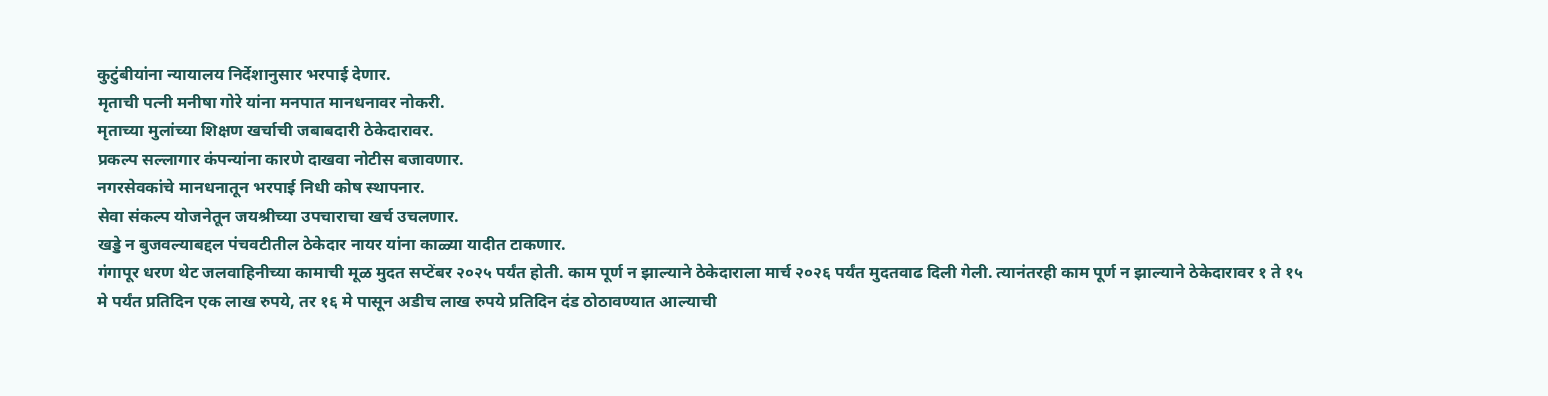कुटुंबीयांना न्यायालय निर्देशानुसार भरपाई देणार.
मृताची पत्नी मनीषा गोरे यांना मनपात मानधनावर नोकरी.
मृताच्या मुलांच्या शिक्षण खर्चाची जबाबदारी ठेकेदारावर.
प्रकल्प सल्लागार कंपन्यांना कारणे दाखवा नोटीस बजावणार.
नगरसेवकांचे मानधनातून भरपाई निधी कोष स्थापनार.
सेवा संकल्प योजनेतून जयश्रीच्या उपचाराचा खर्च उचलणार.
खड्डे न बुजवल्याबद्दल पंचवटीतील ठेकेदार नायर यांना काळ्या यादीत टाकणार.
गंगापूर धरण थेट जलवाहिनीच्या कामाची मूळ मुदत सप्टेंबर २०२५ पर्यंत होती. काम पूर्ण न झाल्याने ठेकेदाराला मार्च २०२६ पर्यंत मुदतवाढ दिली गेली. त्यानंतरही काम पूर्ण न झाल्याने ठेकेदारावर १ ते १५ मे पर्यंत प्रतिदिन एक लाख रुपये, तर १६ मे पासून अडीच लाख रुपये प्रतिदिन दंड ठोठावण्यात आल्याची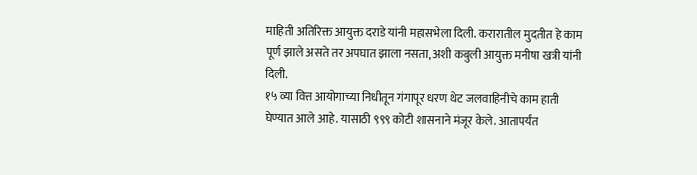माहिती अतिरिक्त आयुक्त दराडे यांनी महासभेला दिली. करारातील मुदतीत हे काम पूर्ण झाले असते तर अपघात झाला नसता, अशी कबुली आयुक्त मनीषा खत्री यांनी दिली.
१५ व्या वित्त आयोगाच्या निधीतून गंगापूर धरण थेट जलवाहिनीचे काम हाती घेण्यात आले आहे. यासाठी ९९९ कोटी शासनाने मंजूर केले. आतापर्यंत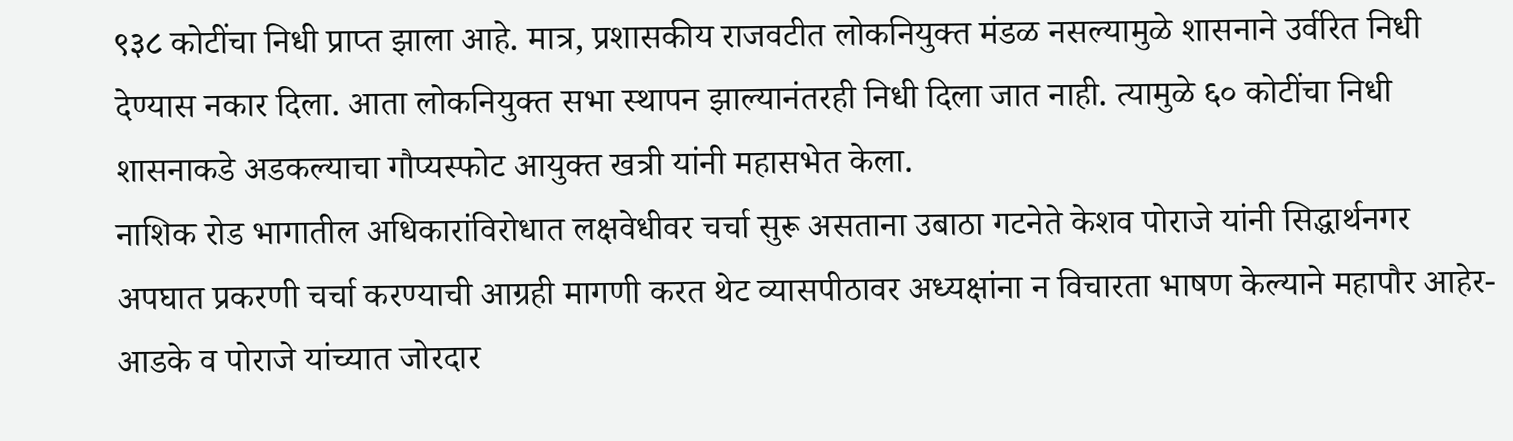९३८ कोटींचा निधी प्राप्त झाला आहे. मात्र, प्रशासकीय राजवटीत लोकनियुक्त मंडळ नसल्यामुळे शासनाने उर्वरित निधी देण्यास नकार दिला. आता लोकनियुक्त सभा स्थापन झाल्यानंतरही निधी दिला जात नाही. त्यामुळे ६० कोटींचा निधी शासनाकडे अडकल्याचा गौप्यस्फोट आयुक्त खत्री यांनी महासभेत केला.
नाशिक रोड भागातील अधिकारांविरोधात लक्षवेधीवर चर्चा सुरू असताना उबाठा गटनेते केशव पोराजे यांनी सिद्धार्थनगर अपघात प्रकरणी चर्चा करण्याची आग्रही मागणी करत थेट व्यासपीठावर अध्यक्षांना न विचारता भाषण केल्याने महापौर आहेर-आडके व पोराजे यांच्यात जोरदार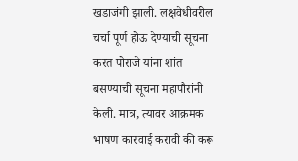खडाजंगी झाली. लक्षवेधीवरील चर्चा पूर्ण होऊ देण्याची सूचना करत पोराजे यांना शांत बसण्याची सूचना महापौरांनी केली. मात्र, त्यावर आक्रमक भाषण कारवाई करावी की करू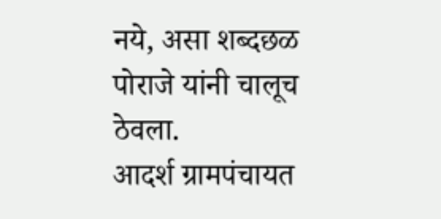नये, असा शब्दछळ पोराजे यांनी चालूच ठेवला.
आदर्श ग्रामपंचायत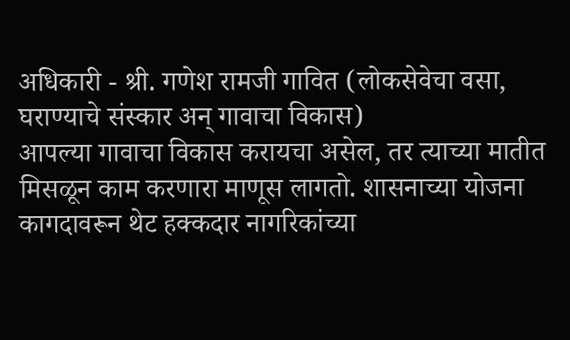अधिकारी - श्री. गणेश रामजी गावित (लोकसेवेचा वसा, घराण्याचे संस्कार अन् गावाचा विकास)
आपल्या गावाचा विकास करायचा असेल, तर त्याच्या मातीत मिसळून काम करणारा माणूस लागतो. शासनाच्या योजना कागदावरून थेट हक्कदार नागरिकांच्या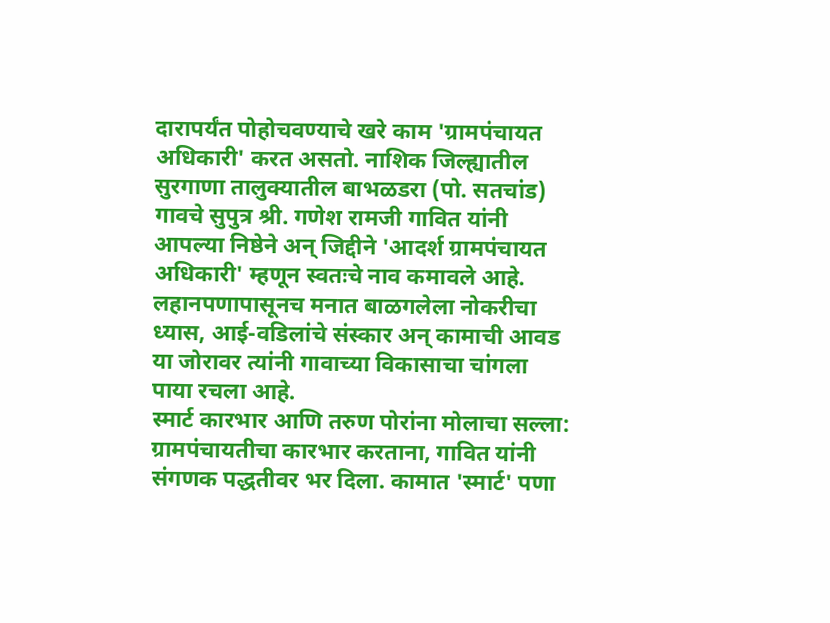दारापर्यंत पोहोचवण्याचे खरे काम 'ग्रामपंचायत अधिकारी' करत असतो. नाशिक जिल्ह्यातील सुरगाणा तालुक्यातील बाभळडरा (पो. सतचांड) गावचे सुपुत्र श्री. गणेश रामजी गावित यांनी आपल्या निष्ठेने अन् जिद्दीने 'आदर्श ग्रामपंचायत अधिकारी' म्हणून स्वतःचे नाव कमावले आहे. लहानपणापासूनच मनात बाळगलेला नोकरीचा ध्यास, आई-वडिलांचे संस्कार अन् कामाची आवड या जोरावर त्यांनी गावाच्या विकासाचा चांगला पाया रचला आहे.
स्मार्ट कारभार आणि तरुण पोरांना मोलाचा सल्ला: ग्रामपंचायतीचा कारभार करताना, गावित यांनी संगणक पद्धतीवर भर दिला. कामात 'स्मार्ट' पणा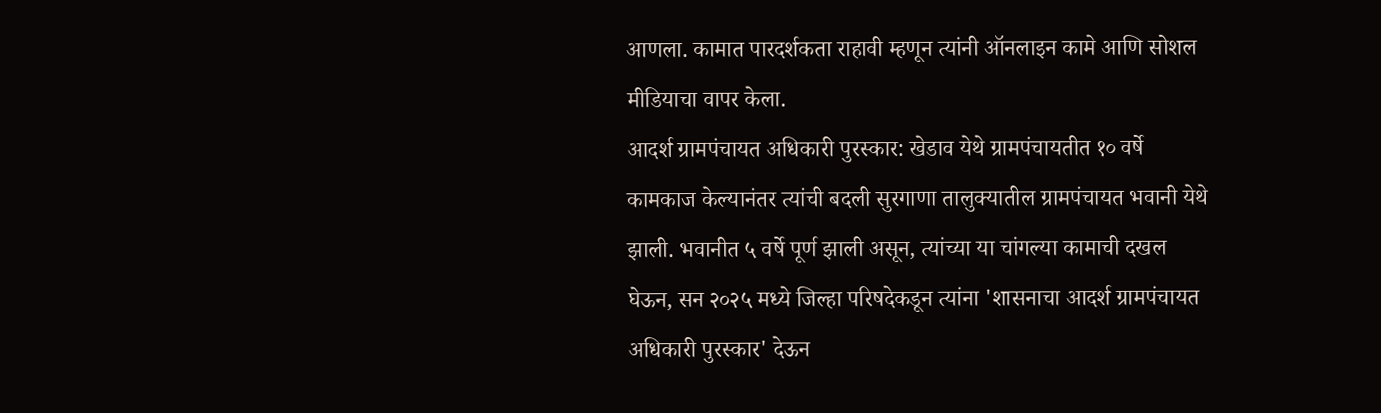आणला. कामात पारदर्शकता राहावी म्हणून त्यांनी ऑनलाइन कामे आणि सोशल मीडियाचा वापर केला.
आदर्श ग्रामपंचायत अधिकारी पुरस्कार: खेडाव येथे ग्रामपंचायतीत १० वर्षे कामकाज केल्यानंतर त्यांची बदली सुरगाणा तालुक्यातील ग्रामपंचायत भवानी येथे झाली. भवानीत ५ वर्षे पूर्ण झाली असून, त्यांच्या या चांगल्या कामाची दखल घेऊन, सन २०२५ मध्ये जिल्हा परिषदेकडून त्यांना 'शासनाचा आदर्श ग्रामपंचायत अधिकारी पुरस्कार' देऊन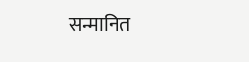सन्मानित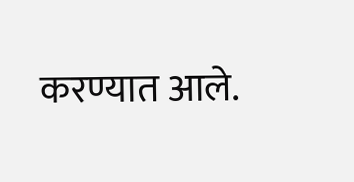करण्यात आले.